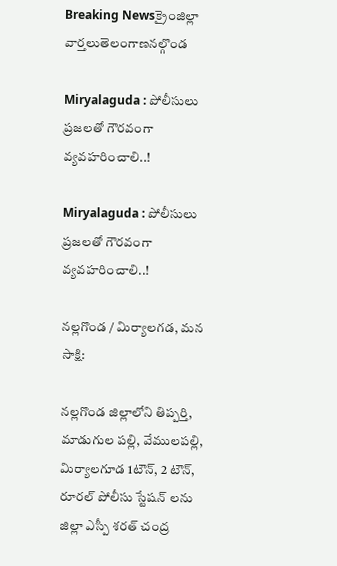Breaking Newsక్రైంజిల్లా వార్తలుతెలంగాణనల్గొండ

Miryalaguda : పోలీసులు ప్రజలతో గౌరవంగా వ్యవహరించాలి..!

Miryalaguda : పోలీసులు ప్రజలతో గౌరవంగా వ్యవహరించాలి..!

నల్లగొండ / మిర్యాలగడ, మన సాక్షి:

నల్లగొండ జిల్లాలోని తిప్పర్తి, మాడుగుల పల్లి, వేములపల్లి, మిర్యాలగూడ 1టౌన్, 2 టౌన్, రూరల్ పోలీసు స్టేషన్ లను జిల్లా ఎస్పీ శరత్ చంద్ర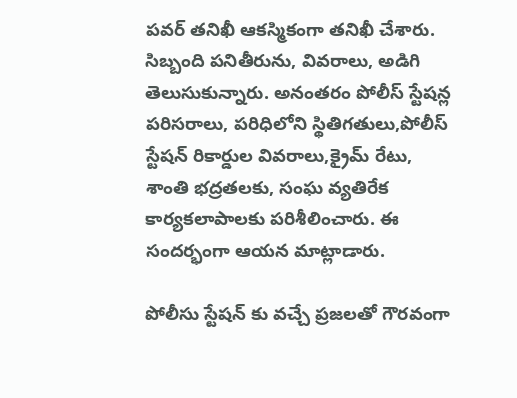పవర్ తనిఖీ ఆకస్మికంగా తనిఖీ చేశారు. సిబ్బంది పనితీరును, వివరాలు, అడిగి తెలుసుకున్నారు. అనంతరం పోలీస్ స్టేషన్ల పరిసరాలు, పరిధిలోని స్థితిగతులు,పోలీస్ స్టేషన్ రికార్డుల వివరాలు,క్రైమ్ రేటు, శాంతి భద్రతలకు, సంఘ వ్యతిరేక కార్యకలాపాలకు పరిశీలించారు. ఈ సందర్భంగా ఆయన మాట్లాడారు.

పోలీసు స్టేషన్ కు వచ్చే ప్రజలతో గౌరవంగా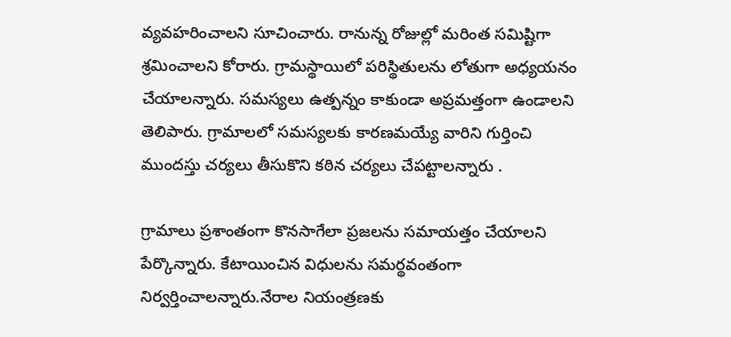వ్యవహరించాలని సూచించారు. రానున్న రోజుల్లో మరింత సమిష్టిగా శ్రమించాలని కోరారు. గ్రామస్థాయిలో పరిస్థితులను లోతుగా అధ్యయనం చేయాలన్నారు. సమస్యలు ఉత్పన్నం కాకుండా అప్రమత్తంగా ఉండాలని తెలిపారు. గ్రామాలలో సమస్యలకు కారణమయ్యే వారిని గుర్తించి ముందస్తు చర్యలు తీసుకొని కఠిన చర్యలు చేపట్టాలన్నారు .

గ్రామాలు ప్రశాంతంగా కొనసాగేలా ప్రజలను సమాయత్తం చేయాలని పేర్కొన్నారు. కేటాయించిన విధులను సమర్థవంతంగా నిర్వర్తించాలన్నారు.నేరాల నియంత్రణకు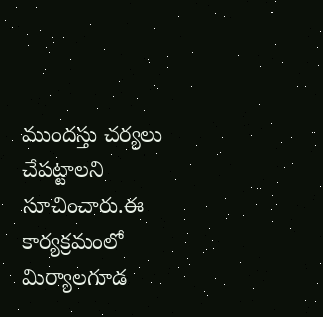ముందస్తు చర్యలు చేపట్టాలని సూచించారు.ఈ కార్యక్రమంలో మిర్యాలగూడ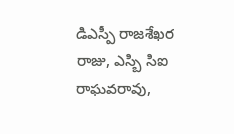డిఎస్పీ రాజశేఖర రాజు, ఎస్బి సిఐ రాఘవరావు,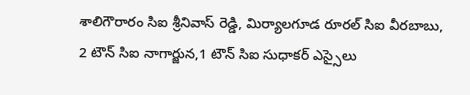శాలిగౌరారం సిఐ శ్రీనివాస్ రెడ్డి, మిర్యాలగూడ రూరల్ సిఐ వీరబాబు, 2 టౌన్ సిఐ నాగార్జున,1 టౌన్ సిఐ సుధాకర్ ఎస్సైలు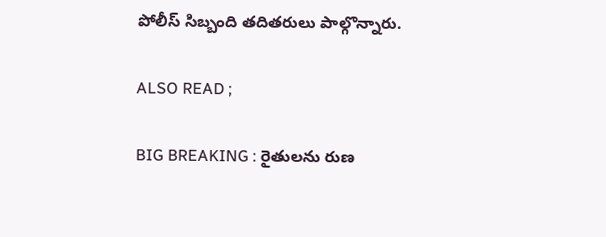పోలీస్ సిబ్బంది తదితరులు పాల్గొన్నారు.

ALSO READ ;

BIG BREAKING : రైతులను రుణ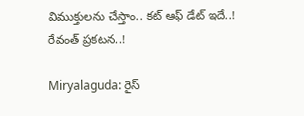విముక్తులను చేస్తాం.. కట్ ఆఫ్ డేట్ ఇదే..! రేవంత్ ప్రకటన..!

Miryalaguda: రైస్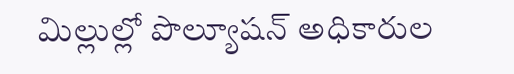మిల్లుల్లో పొల్యూషన్ అధికారుల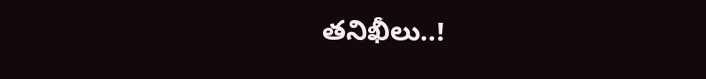తనిఖీలు..!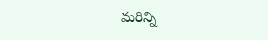మరిన్ని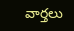వార్తలు